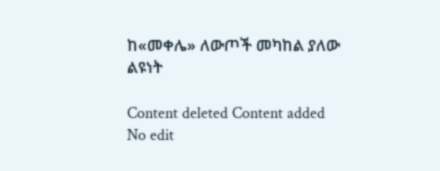ከ«መቀሌ» ለውጦች መካከል ያለው ልዩነት

Content deleted Content added
No edit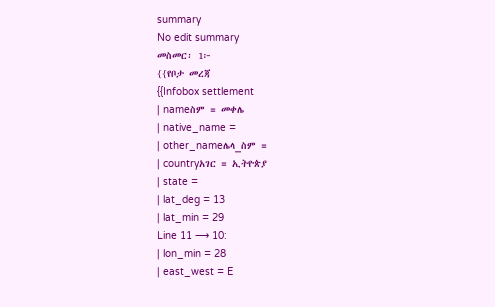summary
No edit summary
መስመር፡ 1፦
{{የቦታ መረጃ
{{Infobox settlement
| nameስም = መቀሌ
| native_name =
| other_nameሌላ_ስም =
| countryአገር = ኢትዮጵያ
| state =
| lat_deg = 13
| lat_min = 29
Line 11 ⟶ 10:
| lon_min = 28
| east_west = E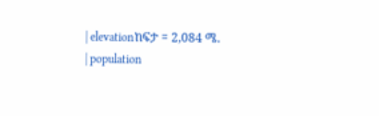| elevationከፍታ = 2,084 ሜ.
| population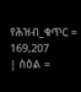የሕዝብ_ቁጥር = 169,207
| ስዕል =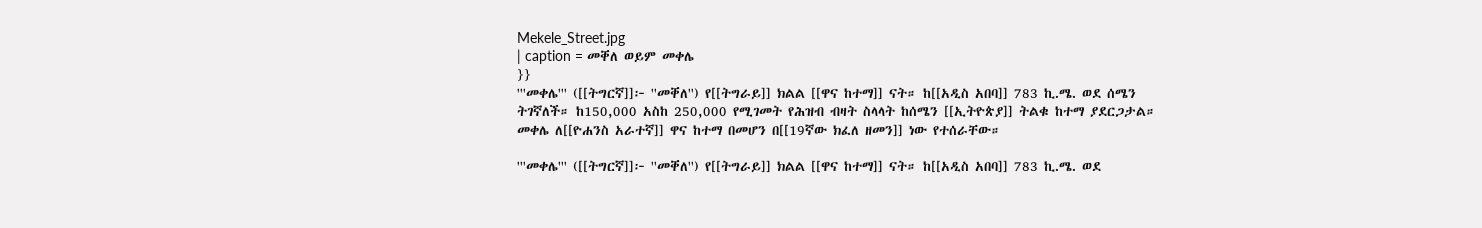Mekele_Street.jpg
| caption = መቐለ ወይም መቀሌ
}}
'''መቀሌ''' ([[ትግርኛ]]፦ ''መቐለ'') የ[[ትግራይ]] ክልል [[ዋና ከተማ]] ናት። ከ[[አዲስ አበባ]] 783 ኪ.ሜ. ወደ ሰሜን ትገኛለች። ከ150,000 አስከ 250,000 የሚገመት የሕዝብ ብዛት ስላላት ከሰሜን [[ኢትዮጵያ]] ትልቁ ከተማ ያደርጋታል። መቀሌ ለ[[ዮሐንስ አራተኛ]] ዋና ከተማ በመሆን በ[[19ኛው ክፈለ ዘመን]] ነው የተሰራቸው።

'''መቀሌ''' ([[ትግርኛ]]፦ ''መቐለ'') የ[[ትግራይ]] ክልል [[ዋና ከተማ]] ናት። ከ[[አዲስ አበባ]] 783 ኪ.ሜ. ወደ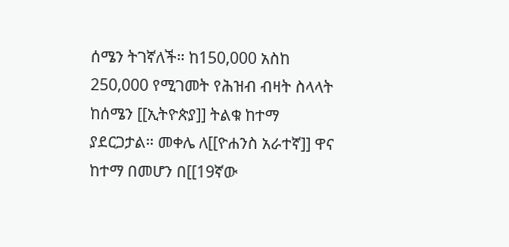ሰሜን ትገኛለች። ከ150,000 አስከ 250,000 የሚገመት የሕዝብ ብዛት ስላላት ከሰሜን [[ኢትዮጵያ]] ትልቁ ከተማ ያደርጋታል። መቀሌ ለ[[ዮሐንስ አራተኛ]] ዋና ከተማ በመሆን በ[[19ኛው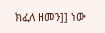ክፈለ ዘመን]] ነው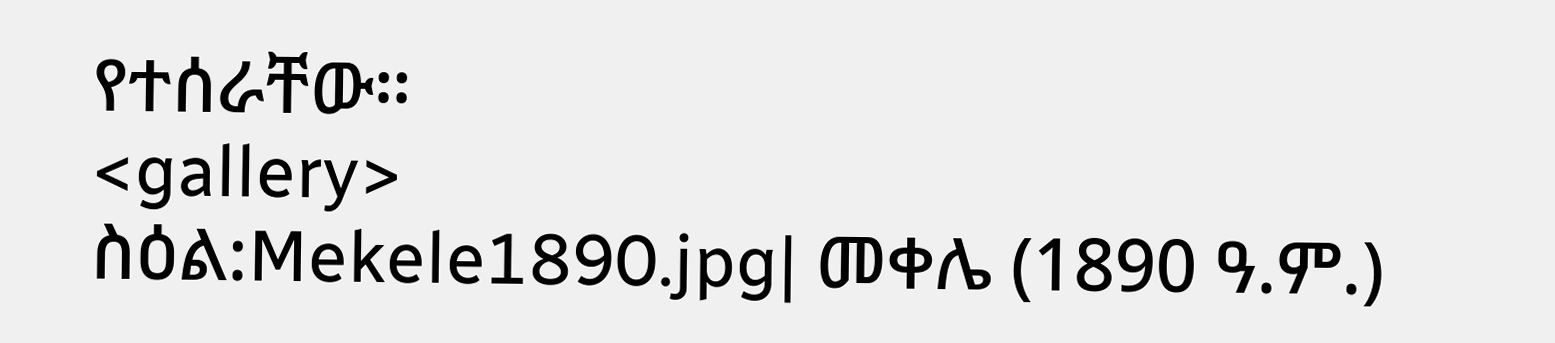የተሰራቸው።
<gallery>
ስዕል:Mekele1890.jpg| መቀሌ (1890 ዓ.ም.)